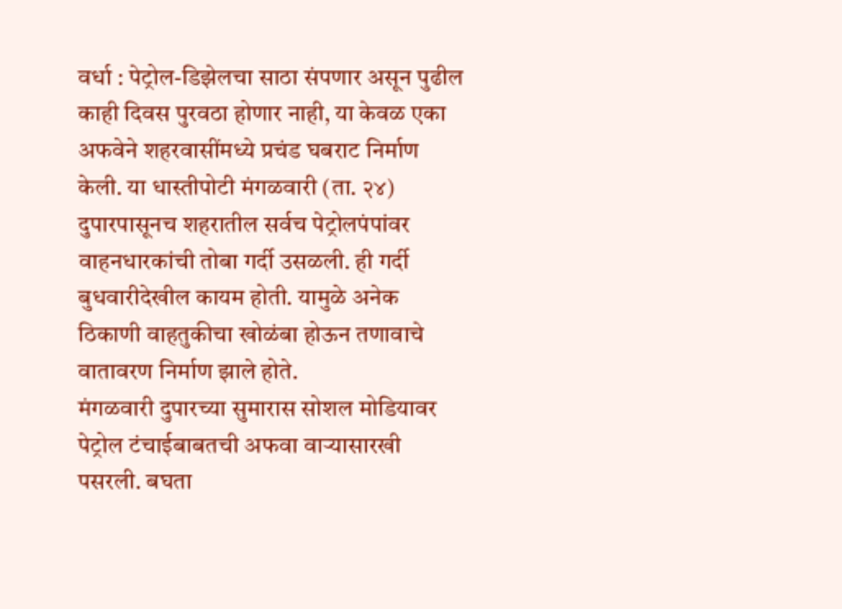वर्धा : पेट्रोल-डिझेलचा साठा संपणार असून पुढील काही दिवस पुरवठा होणार नाही, या केवळ एका अफवेने शहरवासींमध्ये प्रचंड घबराट निर्माण केली. या धास्तीपोटी मंगळवारी (ता. २४) दुपारपासूनच शहरातील सर्वच पेट्रोलपंपांवर वाहनधारकांची तोबा गर्दी उसळली. ही गर्दी बुधवारीदेखील कायम होती. यामुळे अनेक ठिकाणी वाहतुकीचा खोळंबा होऊन तणावाचे वातावरण निर्माण झाले होते.
मंगळवारी दुपारच्या सुमारास सोशल मोडियावर पेट्रोल टंचाईबाबतची अफवा वाऱ्यासारखी पसरली. बघता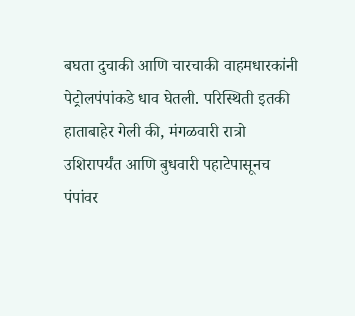बघता दुचाकी आणि चारचाकी वाहमधारकांनी पेट्रोलपंपांकडे धाव घेतली. परिस्थिती इतकी हाताबाहेर गेली की, मंगळवारी रात्रो उशिरापर्यंत आणि बुधवारी पहाटेपासूनच पंपांवर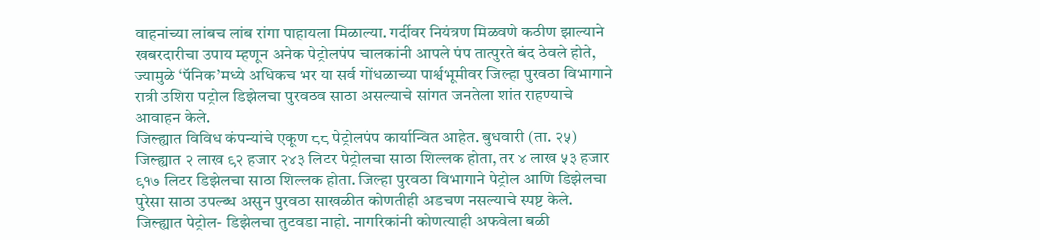वाहनांच्या लांबच लांब रांगा पाहायला मिळाल्या. गर्दीवर नियंत्रण मिळवणे कठीण झाल्याने खबरदारीचा उपाय म्हणून अनेक पेट्रोलपंप चालकांनी आपले पंप तात्पुरते बंद ठेवले होते, ज्यामुळे ‘पॅनिक’मध्ये अधिकच भर या सर्व गोंधळाच्या पार्श्वभूमीवर जिल्हा पुरवठा विभागाने रात्री उशिरा पट्रोल डिझेलचा पुरवठव साठा असल्याचे सांगत जनतेला शांत राहण्याचे आवाहन केले.
जिल्ह्यात विविध कंपन्यांचे एकूण ८८ पेट्रोलपंप कार्यान्वित आहेत. बुधवारी (ता. २५) जिल्ह्यात २ लाख ९२ हजार २४३ लिटर पेट्रोलचा साठा शिल्लक होता, तर ४ लाख ५३ हजार ९१७ लिटर डिझेलचा साठा शिल्लक होता. जिल्हा पुरवठा विभागाने पेट्रोल आणि डिझेलचा पुरेसा साठा उपल्ब्ध असुन पुरवठा साखळीत कोणतीही अडचण नसल्याचे स्पष्ट केले. जिल्ह्यात पेट्रोल- डिझेलचा तुटवडा नाहो. नागरिकांनी कोणत्याही अफवेला बळी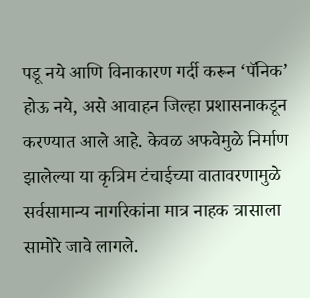पडू नये आणि विनाकारण गर्दी करून ‘पॅनिक’ होऊ नये, असे आवाहन जिल्हा प्रशासनाकडून करण्यात आले आहे. केवळ अफवेमुळे निर्माण झालेल्या या कृत्रिम टंचाईच्या वातावरणामुळे सर्वसामान्य नागरिकांना मात्र नाहक त्रासाला सामोरे जावे लागले.